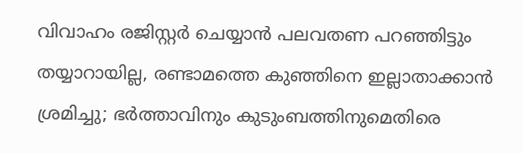വിവാഹം രജിസ്റ്റര്‍ ചെയ്യാന്‍ പലവതണ പറഞ്ഞിട്ടും തയ്യാറായില്ല, രണ്ടാമത്തെ കുഞ്ഞിനെ ഇല്ലാതാക്കാന്‍ ശ്രമിച്ചു; ഭര്‍ത്താവിനും കുടുംബത്തിനുമെതിരെ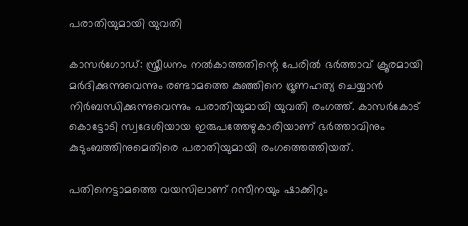പരാതിയുമായി യുവതി

കാസര്‍ഗോഡ്: സ്ത്രീധനം നല്‍കാത്തതിന്റെ പേരില്‍ ഭര്‍ത്താവ് ക്രൂരമായി മര്‍ദിക്കുന്നുവെന്നും രണ്ടാമത്തെ കുഞ്ഞിനെ ഭ്രൂണഹത്യ ചെയ്യാന്‍ നിര്‍ബന്ധിക്കുന്നുവെന്നും പരാതിയുമായി യുവതി രംഗത്ത്. കാസര്‍കോട് കൊട്ടോടി സ്വദേശിയായ ഇരുപത്തേഴുകാരിയാണ് ഭര്‍ത്താവിനും കുടുംബത്തിനുമെതിരെ പരാതിയുമായി രംഗത്തെത്തിയത്.

പതിനെട്ടാമത്തെ വയസിലാണ് റസീനയും ഷാക്കിറും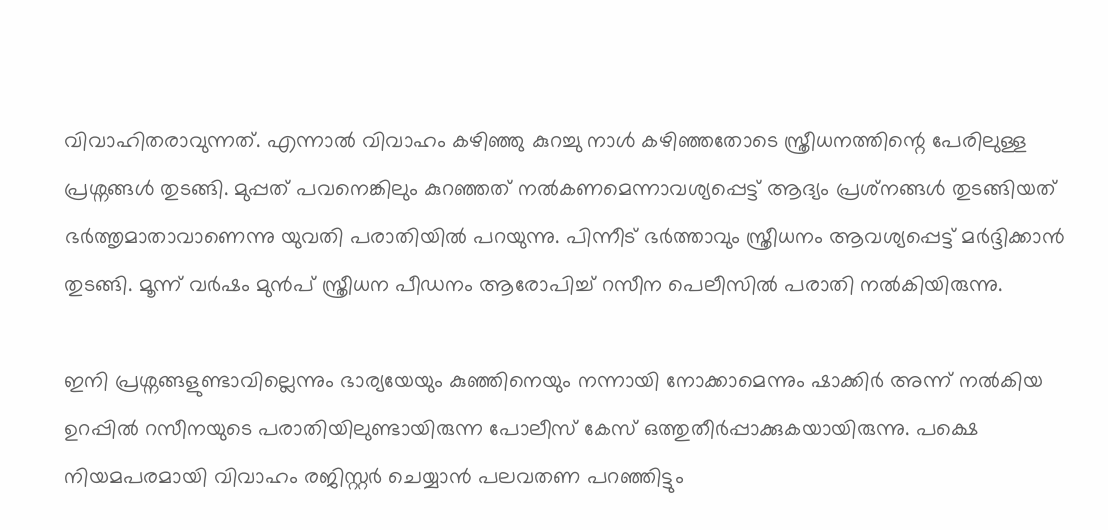വിവാഹിതരാവുന്നത്. എന്നാല്‍ വിവാഹം കഴിഞ്ഞു കുറച്ചു നാള്‍ കഴിഞ്ഞതോടെ സ്ത്രീധനത്തിന്റെ പേരിലുള്ള പ്രശ്നങ്ങള്‍ തുടങ്ങി. മുപ്പത് പവനെങ്കിലും കുറഞ്ഞത് നല്‍കണമെന്നാവശ്യപ്പെട്ട് ആദ്യം പ്രശ്‌നങ്ങള്‍ തുടങ്ങിയത് ഭര്‍ത്തൃമാതാവാണെന്നു യുവതി പരാതിയില്‍ പറയുന്നു. പിന്നീട് ഭര്‍ത്താവും സ്ത്രീധനം ആവശ്യപ്പെട്ട് മര്‍ദ്ദിക്കാന്‍ തുടങ്ങി. മൂന്ന് വര്‍ഷം മുന്‍പ് സ്ത്രീധന പീഡനം ആരോപിച്ച് റസീന പെലീസില്‍ പരാതി നല്‍കിയിരുന്നു.

ഇനി പ്രശ്നങ്ങളുണ്ടാവില്ലെന്നും ഭാര്യയേയും കുഞ്ഞിനെയും നന്നായി നോക്കാമെന്നും ഷാക്കിര്‍ അന്ന് നല്‍കിയ ഉറപ്പില്‍ റസീനയുടെ പരാതിയിലുണ്ടായിരുന്ന പോലീസ് കേസ് ഒത്തുതീര്‍പ്പാക്കുകയായിരുന്നു. പക്ഷെ നിയമപരമായി വിവാഹം രജിസ്റ്റര്‍ ചെയ്യാന്‍ പലവതണ പറഞ്ഞിട്ടും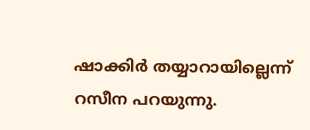ഷാക്കിര്‍ തയ്യാറായില്ലെന്ന് റസീന പറയുന്നു.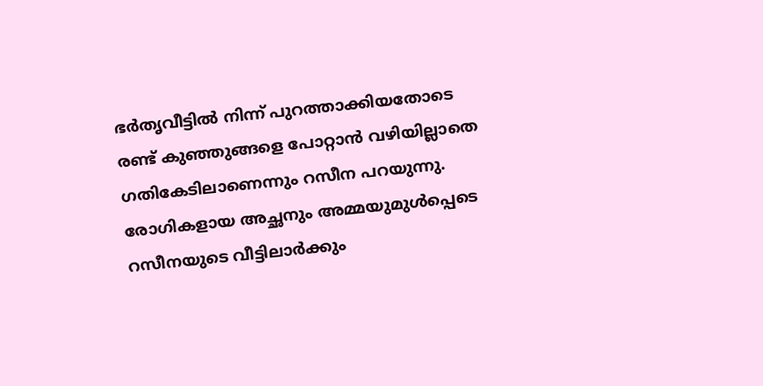ഭര്‍തൃവീട്ടില്‍ നിന്ന് പുറത്താക്കിയതോടെ രണ്ട് കുഞ്ഞുങ്ങളെ പോറ്റാന്‍ വഴിയില്ലാതെ ഗതികേടിലാണെന്നും റസീന പറയുന്നു. രോഗികളായ അച്ഛനും അമ്മയുമുള്‍പ്പെടെ റസീനയുടെ വീട്ടിലാര്‍ക്കും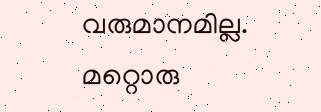വരുമാനമില്ല. മറ്റൊരു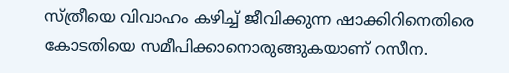സ്ത്രീയെ വിവാഹം കഴിച്ച് ജീവിക്കുന്ന ഷാക്കിറിനെതിരെ കോടതിയെ സമീപിക്കാനൊരുങ്ങുകയാണ് റസീന.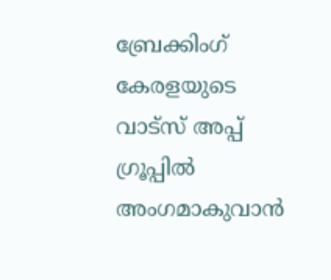ബ്രേക്കിംഗ് കേരളയുടെ വാട്സ് അപ്പ് ഗ്രൂപ്പിൽ അംഗമാകുവാൻ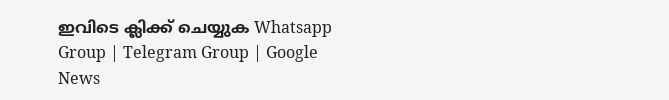ഇവിടെ ക്ലിക്ക് ചെയ്യുക Whatsapp Group | Telegram Group | Google News